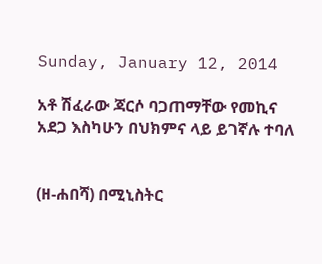Sunday, January 12, 2014

አቶ ሽፈራው ጃርሶ ባጋጠማቸው የመኪና አደጋ እስካሁን በህክምና ላይ ይገኛሉ ተባለ


(ዘ-ሐበሻ) በሚኒስትር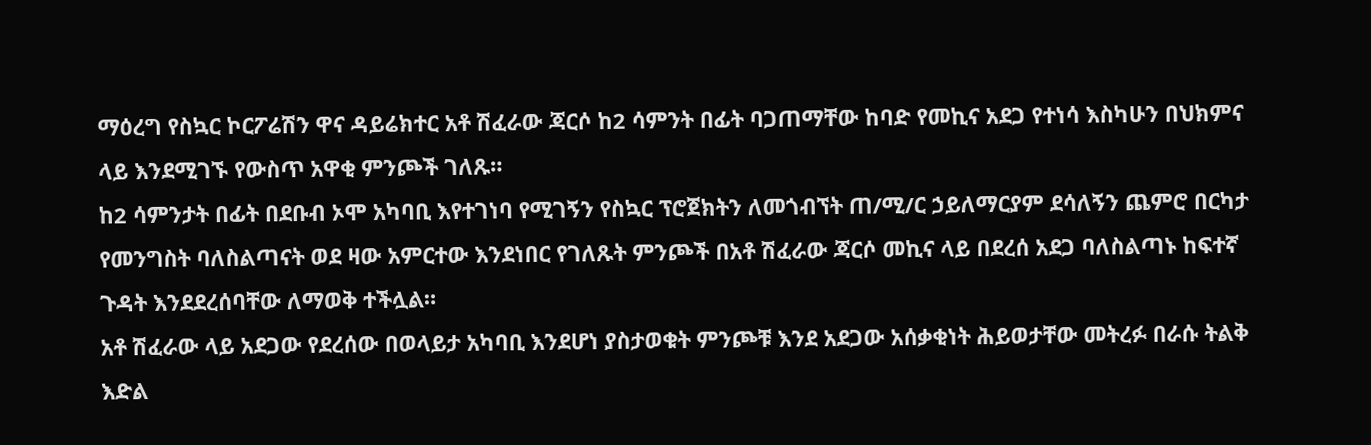ማዕረግ የስኳር ኮርፖሬሽን ዋና ዳይሬክተር አቶ ሽፈራው ጃርሶ ከ2 ሳምንት በፊት ባጋጠማቸው ከባድ የመኪና አደጋ የተነሳ እስካሁን በህክምና ላይ እንደሚገኙ የውስጥ አዋቂ ምንጮች ገለጹ።
ከ2 ሳምንታት በፊት በደቡብ ኦሞ አካባቢ እየተገነባ የሚገኝን የስኳር ፕሮጀክትን ለመጎብኘት ጠ/ሚ/ር ኃይለማርያም ደሳለኝን ጨምሮ በርካታ የመንግስት ባለስልጣናት ወደ ዛው አምርተው እንደነበር የገለጹት ምንጮች በአቶ ሽፈራው ጃርሶ መኪና ላይ በደረሰ አደጋ ባለስልጣኑ ከፍተኛ ጉዳት እንደደረሰባቸው ለማወቅ ተችሏል።
አቶ ሽፈራው ላይ አደጋው የደረሰው በወላይታ አካባቢ እንደሆነ ያስታወቁት ምንጮቹ እንደ አደጋው አሰቃቂነት ሕይወታቸው መትረፉ በራሱ ትልቅ እድል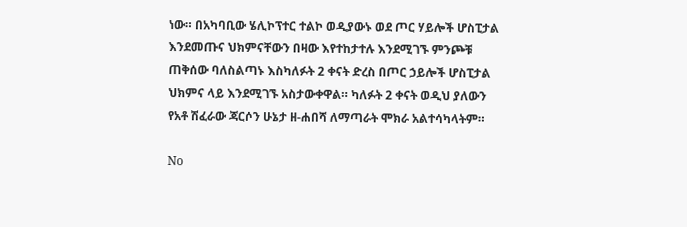ነው። በአካባቢው ሄሊኮፕተር ተልኮ ወዲያውኑ ወደ ጦር ሃይሎች ሆስፒታል እንደመጡና ህክምናቸውን በዛው እየተከታተሉ እንደሚገኙ ምንጮቹ ጠቅሰው ባለስልጣኑ እስካለፉት 2 ቀናት ድረስ በጦር ኃይሎች ሆስፒታል ህክምና ላይ እንደሚገኙ አስታውቀዋል። ካለፉት 2 ቀናት ወዲህ ያለውን የአቶ ሽፈራው ጃርሶን ሁኔታ ዘ-ሐበሻ ለማጣራት ሞክራ አልተሳካላትም።

No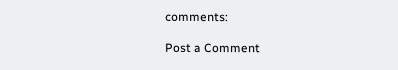comments:

Post a Comment